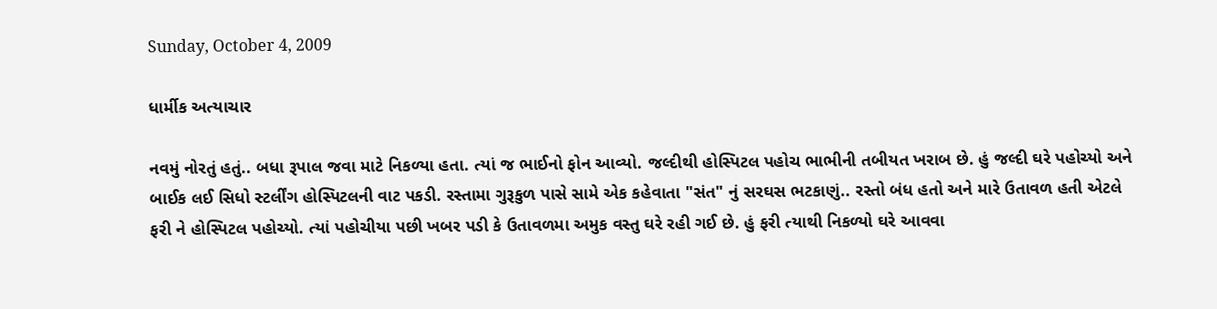Sunday, October 4, 2009

ધાર્મીક અત્યાચાર

નવમું નોરતું હતું.. બધા રૂપાલ જવા માટે નિકળ્યા હતા. ત્યાં જ ભાઈનો ફોન આવ્યો. જલ્દીથી હોસ્પિટલ પહોચ ભાભીની તબીયત ખરાબ છે. હું જલ્દી ઘરે પહોચ્યો અને બાઈક લઈ સિધો સ્ટર્લીંગ હોસ્પિટલની વાટ પકડી. રસ્તામા ગુરૂકુળ પાસે સામે એક કહેવાતા "સંત" નું સરઘસ ભટકાણું.. રસ્તો બંધ હતો અને મારે ઉતાવળ હતી એટલે ફરી ને હોસ્પિટલ પહોચ્યો. ત્યાં પહોચીયા પછી ખબર પડી કે ઉતાવળમા અમુક વસ્તુ ઘરે રહી ગઈ છે. હું ફરી ત્યાથી નિકળ્યો ઘરે આવવા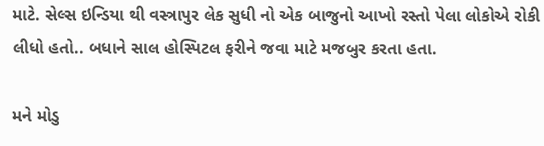માટે. સેલ્સ ઇન્ડિયા થી વસ્ત્રાપુર લેક સુધી નો એક બાજુનો આખો રસ્તો પેલા લોકોએ રોકી લીધો હતો.. બધાને સાલ હોસ્પિટલ ફરીને જવા માટે મજબુર કરતા હતા.

મને મોડુ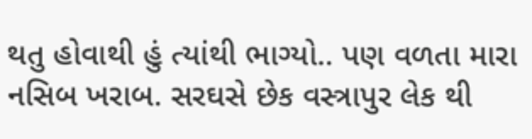થતુ હોવાથી હું ત્યાંથી ભાગ્યો.. પણ વળતા મારા નસિબ ખરાબ. સરઘસે છેક વસ્ત્રાપુર લેક થી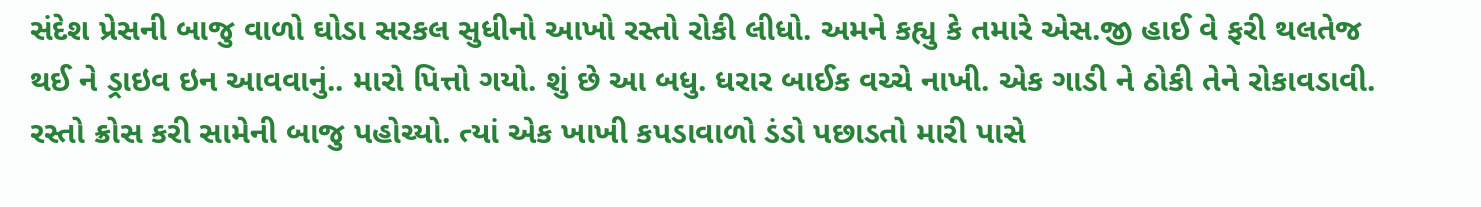સંદેશ પ્રેસની બાજુ વાળો ઘોડા સરકલ સુધીનો આખો રસ્તો રોકી લીધો. અમને કહ્યુ કે તમારે એસ.જી હાઈ વે ફરી થલતેજ થઈ ને ડ્રાઇવ ઇન આવવાનું.. મારો પિત્તો ગયો. શું છે આ બધુ. ધરાર બાઈક વચ્ચે નાખી. એક ગાડી ને ઠોકી તેને રોકાવડાવી. રસ્તો ક્રોસ કરી સામેની બાજુ પહોચ્યો. ત્યાં એક ખાખી કપડાવાળો ડંડો પછાડતો મારી પાસે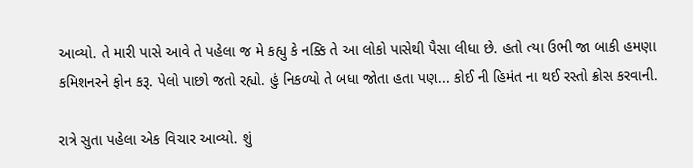આવ્યો. તે મારી પાસે આવે તે પહેલા જ મે કહ્યુ કે નક્કિ તે આ લોકો પાસેથી પૈસા લીધા છે. હતો ત્યા ઉભી જા બાકી હમણા કમિશનરને ફોન કરૂ. પેલો પાછો જતો રહ્યો. હું નિકળ્યો તે બધા જોતા હતા પણ... કોઈ ની હિમંત ના થઈ રસ્તો ક્રોસ કરવાની.

રાત્રે સુતા પહેલા એક વિચાર આવ્યો. શું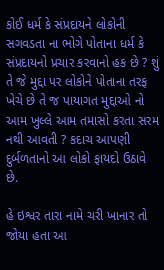કોઈ ધર્મ કે સંપ્રદાયને લોકોની સગવડતા ના ભોગે પોતાના ધર્મ કે સંપ્રદાયનો પ્રચાર કરવાનો હક છે ? શું તે જે મુદ્દા પર લોકોને પોતાના તરફ ખેચે છે તે જ પાયાગત મુદ્દાઓ નો આમ ખુલ્લે આમ તમાસો કરતા સરમ નથી આવતી ? કદાચ આપણી દુર્બળતાનો આ લોકો ફાયદો ઉઠાવે છે.

હે ઇશ્વર તારા નામે ચરી ખાનાર તો જોયા હતા આ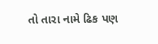તો તારા નામે ઢિક પણ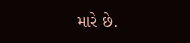મારે છે.